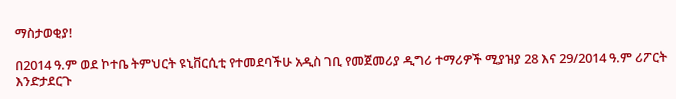ማስታወቂያ!

በ2014 ዓ.ም ወደ ኮተቤ ትምህርት ዩኒቨርሲቲ የተመደባችሁ አዲስ ገቢ የመጀመሪያ ዲግሪ ተማሪዎች ሚያዝያ 28 እና 29/2014 ዓ.ም ሪፖርት እንድታደርጉ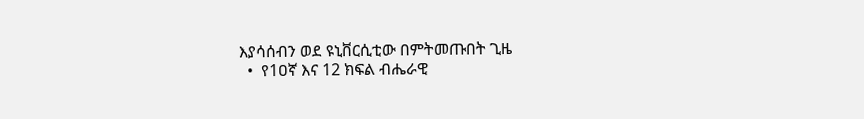እያሳሰብን ወደ ዩኒቨርሲቲው በምትመጡበት ጊዜ
  •  የ1ዐኛ እና 12 ክፍል ብሔራዊ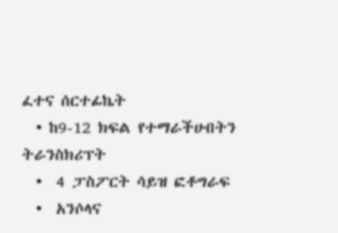ፈተና ሰርተፊኬት
  • ከ9-12 ክፍል የተማራችሁበትን ትራንስክሪፕት
  •  4 ፓስፖርት ሳይዝ ፎቶግራፍ
  •  አንሶላና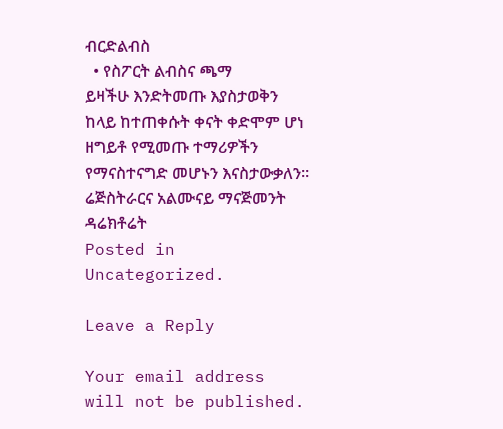ብርድልብስ
  • የስፖርት ልብስና ጫማ
ይዛችሁ እንድትመጡ እያስታወቅን ከላይ ከተጠቀሱት ቀናት ቀድሞም ሆነ ዘግይቶ የሚመጡ ተማሪዎችን የማናስተናግድ መሆኑን እናስታውቃለን።
ሬጅስትራርና አልሙናይ ማናጅመንት ዳሬክቶሬት
Posted in Uncategorized.

Leave a Reply

Your email address will not be published.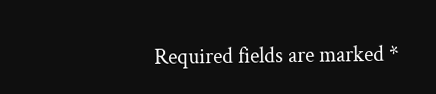Required fields are marked *